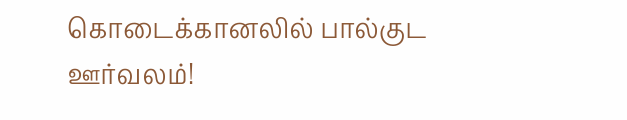கொடைக்கானலில் பால்குட ஊர்வலம்!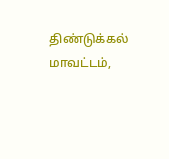திண்டுக்கல் மாவட்டம்,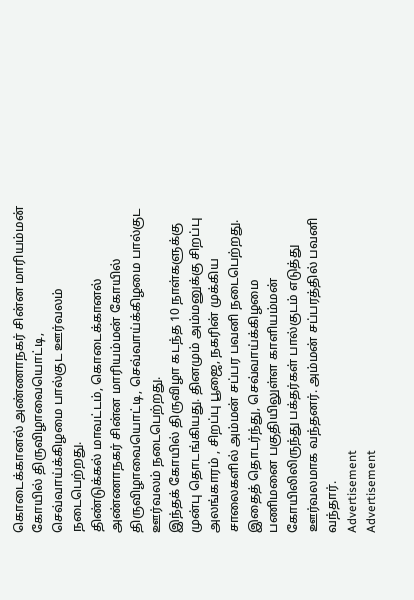கொடைக்கானல் அண்ணாநகர் சின்ன மாரியம்மன் கோயில் திருவிழாவையொட்டி, செவ்வாய்க்கிழமை பால்குட ஊர்வலம் நடைபெற்றது.
திண்டுக்கல் மாவட்டம், கொடைக்கானல் அண்ணாநகர் சின்ன மாரியம்மன் கோயில் திருவிழாவையொட்டி, செவ்வாய்க்கிழமை பால்குட ஊர்வலம் நடைபெற்றது.
இந்தக் கோயில் திருவிழா கடந்த 10 நாள்களுக்கு முன்பு தொடங்கியது. தினமும் அம்மனுக்கு சிறப்பு அலங்காரம் , சிறப்பு பூஜை, நகரின் முக்கிய சாலைகளில் அம்மன் சப்பர பவனி நடைபெற்றது.
இதைத் தொடர்ந்து, செவ்வாய்க்கிழமை பணிமனை பகுதியிலுள்ள காளியம்மன் கோயிலிலிருந்து பக்தர்கள் பால்குடம் எடுத்து ஊர்வலமாக வந்தனர். அம்மன் சப்பரத்தில் பவனி வந்தார்.
Advertisement
Advertisement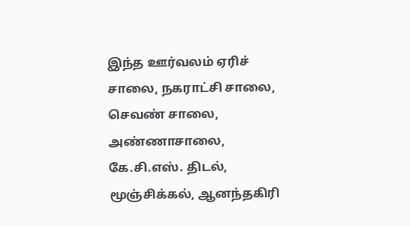இந்த ஊர்வலம் ஏரிச் சாலை, நகராட்சி சாலை, செவண் சாலை, அண்ணாசாலை, கே.சி.எஸ். திடல், மூஞ்சிக்கல், ஆனந்தகிரி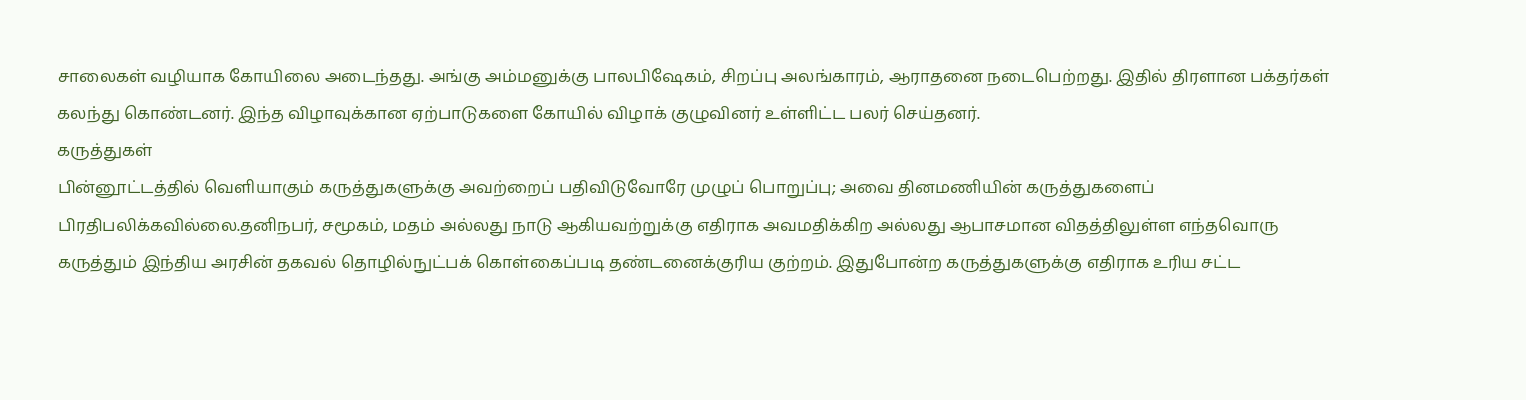சாலைகள் வழியாக கோயிலை அடைந்தது. அங்கு அம்மனுக்கு பாலபிஷேகம், சிறப்பு அலங்காரம், ஆராதனை நடைபெற்றது. இதில் திரளான பக்தர்கள் கலந்து கொண்டனர். இந்த விழாவுக்கான ஏற்பாடுகளை கோயில் விழாக் குழுவினர் உள்ளிட்ட பலர் செய்தனர்.
கருத்துகள்
பின்னூட்டத்தில் வெளியாகும் கருத்துகளுக்கு அவற்றைப் பதிவிடுவோரே முழுப் பொறுப்பு; அவை தினமணியின் கருத்துகளைப் பிரதிபலிக்கவில்லை.தனிநபர், சமூகம், மதம் அல்லது நாடு ஆகியவற்றுக்கு எதிராக அவமதிக்கிற அல்லது ஆபாசமான விதத்திலுள்ள எந்தவொரு கருத்தும் இந்திய அரசின் தகவல் தொழில்நுட்பக் கொள்கைப்படி தண்டனைக்குரிய குற்றம். இதுபோன்ற கருத்துகளுக்கு எதிராக உரிய சட்ட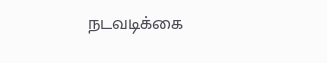நடவடிக்கை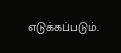எடுக்கப்படும்.